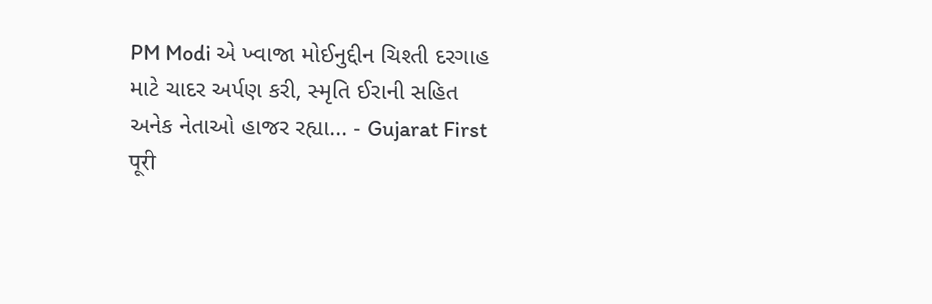PM Modi એ ખ્વાજા મોઈનુદ્દીન ચિશ્તી દરગાહ માટે ચાદર અર્પણ કરી, સ્મૃતિ ઈરાની સહિત અનેક નેતાઓ હાજર રહ્યા... - Gujarat First
पूरी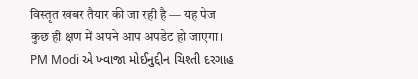विस्तृत खबर तैयार की जा रही है — यह पेज कुछ ही क्षण में अपने आप अपडेट हो जाएगा।
PM Modi એ ખ્વાજા મોઈનુદ્દીન ચિશ્તી દરગાહ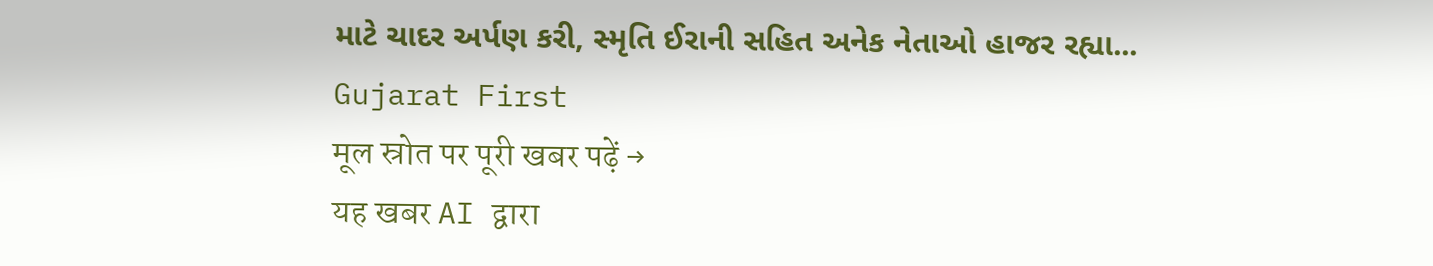માટે ચાદર અર્પણ કરી, સ્મૃતિ ઈરાની સહિત અનેક નેતાઓ હાજર રહ્યા... Gujarat First
मूल स्रोत पर पूरी खबर पढ़ें →
यह खबर AI द्वारा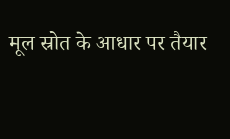मूल स्रोत के आधार पर तैयार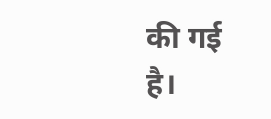की गई है।